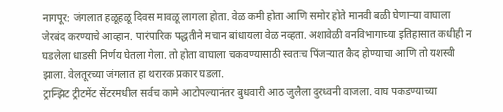नागपूर: जंगलात हळूहळू दिवस मावळू लागला होता. वेळ कमी होता आणि समोर होते मानवी बळी घेणाऱ्या वाघाला जेरबंद करण्याचे आव्हान. पारंपारिक पद्धतीने मचान बांधायला वेळ नव्हता. अशावेळी वनविभागाच्या इतिहासात कधीही न घडलेला धाडसी निर्णय घेतला गेला. तो होता वाघाला चकवण्यासाठी स्वतःच पिंजऱ्यात कैद होण्याचा आणि तो यशस्वी झाला. वेलतूरच्या जंगलात हा थरारक प्रकार घडला.
ट्रान्झिट ट्रीटमेंट सेंटरमधील सर्वच कामे आटोपल्यानंतर बुधवारी आठ जुलैला दुरध्वनी वाजला. वाघ पकडण्याच्या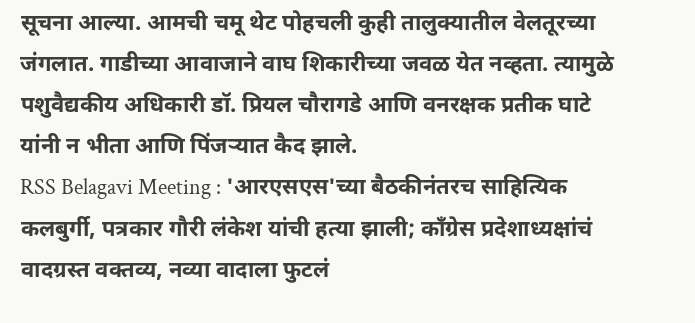सूचना आल्या. आमची चमू थेट पोहचली कुही तालुक्यातील वेलतूरच्या जंगलात. गाडीच्या आवाजाने वाघ शिकारीच्या जवळ येत नव्हता. त्यामुळे पशुवैद्यकीय अधिकारी डॉ. प्रियल चौरागडे आणि वनरक्षक प्रतीक घाटे यांनी न भीता आणि पिंजऱ्यात कैद झाले.
RSS Belagavi Meeting : 'आरएसएस'च्या बैठकीनंतरच साहित्यिक कलबुर्गी, पत्रकार गौरी लंकेश यांची हत्या झाली; काँग्रेस प्रदेशाध्यक्षांचं वादग्रस्त वक्तव्य, नव्या वादाला फुटलं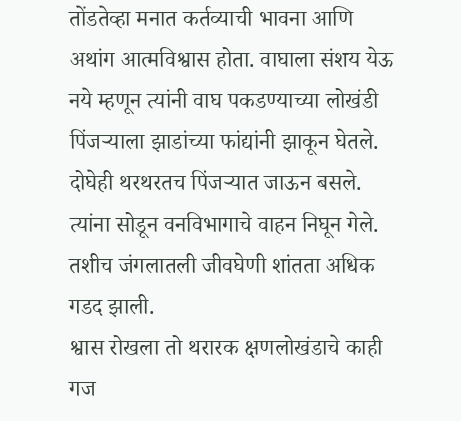तोंडतेव्हा मनात कर्तव्याची भावना आणि अथांग आत्मविश्वास होता. वाघाला संशय येऊ नये म्हणून त्यांनी वाघ पकडण्याच्या लोखंडी पिंजऱ्याला झाडांच्या फांद्यांनी झाकून घेतले. दोघेही थरथरतच पिंजऱ्यात जाऊन बसले. त्यांना सोडून वनविभागाचे वाहन निघून गेले. तशीच जंगलातली जीवघेणी शांतता अधिक गडद झाली.
श्वास रोखला तो थरारक क्षणलोखंडाचे काही गज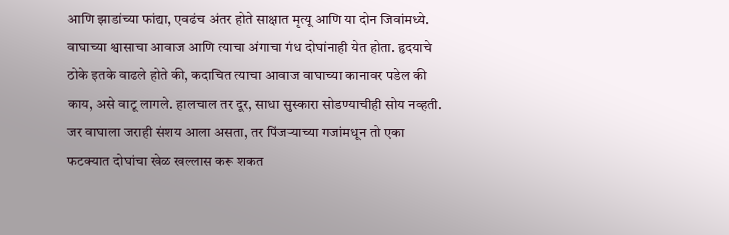आणि झाडांच्या फांद्या, एवढंच अंतर होते साक्षात मृत्यू आणि या दोन जिवांमध्ये. वाघाच्या श्वासाचा आवाज आणि त्याचा अंगाचा गंध दोघांनाही येत होता. हृदयाचे ठोके इतके वाढले होते की, कदाचित त्याचा आवाज वाघाच्या कानावर पडेल की काय, असे वाटू लागले. हालचाल तर दूर, साधा सुस्कारा सोडण्याचीही सोय नव्हती. जर वाघाला जराही संशय आला असता, तर पिंजऱ्याच्या गजांमधून तो एका फटक्यात दोघांचा खेळ खल्लास करू शकत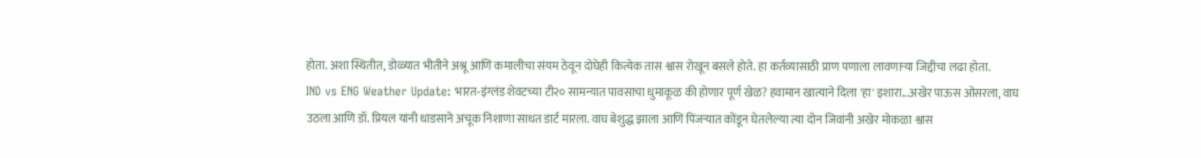होता. अशा स्थितीत, डोळ्यात भीतीने अश्रू आणि कमालीचा संयम ठेवून दोघेही कित्येक तास श्वास रोखून बसले होते. हा कर्तव्यासाठी प्राण पणाला लावणाऱ्या जिद्दीचा लढा होता.
IND vs ENG Weather Update: भारत-इंग्लंड शेवटच्या टी२० सामन्यात पावसाचा धुमाकूळ की होणार पूर्ण खेळ? हवामान खात्याने दिला 'हा' इशारा...अखेर पाऊस ओसरला, वाघ उठला आणि डॉ. प्रियल यांनी धाडसाने अचूक निशाणा साधत डार्ट मारला. वाघ बेशुद्ध झाला आणि पिंजऱ्यात कोंडून घेतलेल्या त्या दोन जिवांनी अखेर मोकळा श्वास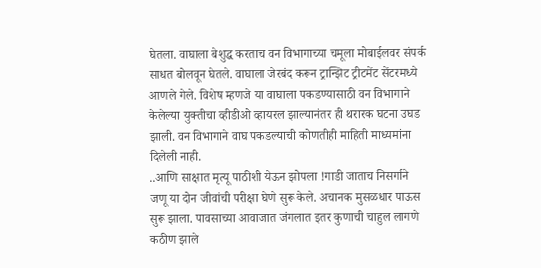घेतला. वाघाला बेशुद्ध करताच वन विभागाच्या चमूला मोबाईलवर संपर्क साधत बोलवून घेतले. वाघाला जेरबंद करून ट्रान्झिट ट्रीटमेंट सेंटरमध्ये आणले गेले. विशेष म्हणजे या वाघाला पकडण्यासाठी वन विभागाने केलेल्या युक्तीचा व्हीडीओ व्हायरल झाल्यानंतर ही थरारक घटना उघड झाली. वन विभागाने वाघ पकडल्याची कोणतीही माहिती माध्यमांना दिलेली नाही.
..आणि साक्षात मृत्यू पाठीशी येऊन झोपला !गाडी जाताच निसर्गाने जणू या दोन जीवांची परीक्षा घेणे सुरू केले. अचानक मुसळधार पाऊस सुरू झाला. पावसाच्या आवाजात जंगलात इतर कुणाची चाहुल लागणे कठीण झाले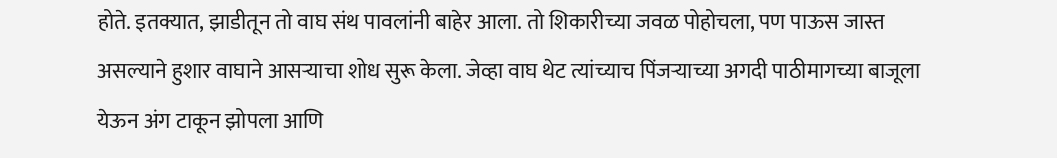होते. इतक्यात, झाडीतून तो वाघ संथ पावलांनी बाहेर आला. तो शिकारीच्या जवळ पोहोचला, पण पाऊस जास्त असल्याने हुशार वाघाने आसऱ्याचा शोध सुरू केला. जेव्हा वाघ थेट त्यांच्याच पिंजऱ्याच्या अगदी पाठीमागच्या बाजूला येऊन अंग टाकून झोपला आणि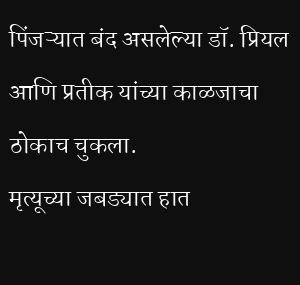पिंजऱ्यात बंद असलेल्या डॉ. प्रियल आणि प्रतीक यांच्या काळजाचा ठोकाच चुकला.
मृत्यूच्या जबड्यात हात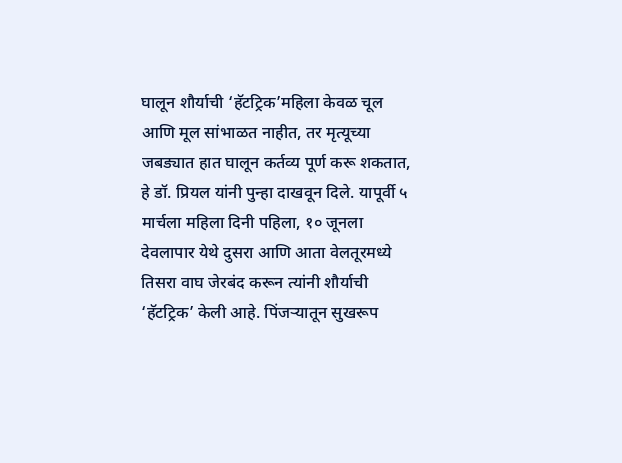घालून शौर्याची ‘हॅटट्रिक’महिला केवळ चूल आणि मूल सांभाळत नाहीत, तर मृत्यूच्या जबड्यात हात घालून कर्तव्य पूर्ण करू शकतात, हे डॉ. प्रियल यांनी पुन्हा दाखवून दिले. यापूर्वी ५ मार्चला महिला दिनी पहिला, १० जूनला देवलापार येथे दुसरा आणि आता वेलतूरमध्ये तिसरा वाघ जेरबंद करून त्यांनी शौर्याची ‘हॅटट्रिक’ केली आहे. पिंजऱ्यातून सुखरूप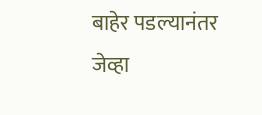बाहेर पडल्यानंतर जेव्हा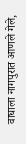वाघाला नागपुरात आणले गेले,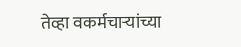तेव्हा वकर्मचाऱ्यांच्या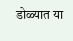डोळ्यात या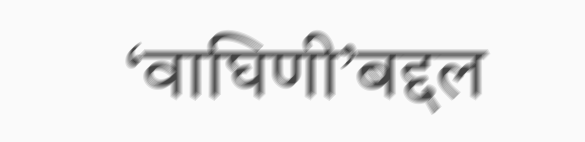‘वाघिणी’बद्दल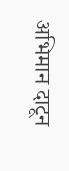अभिमान दाटून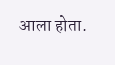आला होता.